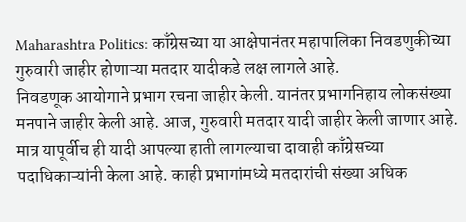Maharashtra Politics: काँग्रेसच्या या आक्षेपानंतर महापालिका निवडणुकीच्या गुरुवारी जाहीर होणाऱ्या मतदार यादीकडे लक्ष लागले आहे.
निवडणूक आयोगाने प्रभाग रचना जाहीर केली. यानंतर प्रभागनिहाय लोकसंख्या मनपाने जाहीर केली आहे. आज, गुरुवारी मतदार यादी जाहीर केली जाणार आहे. मात्र यापूर्वीच ही यादी आपल्या हाती लागल्याचा दावाही काँग्रेसच्या पदाधिकाऱ्यांनी केला आहे. काही प्रभागांमध्ये मतदारांची संख्या अधिक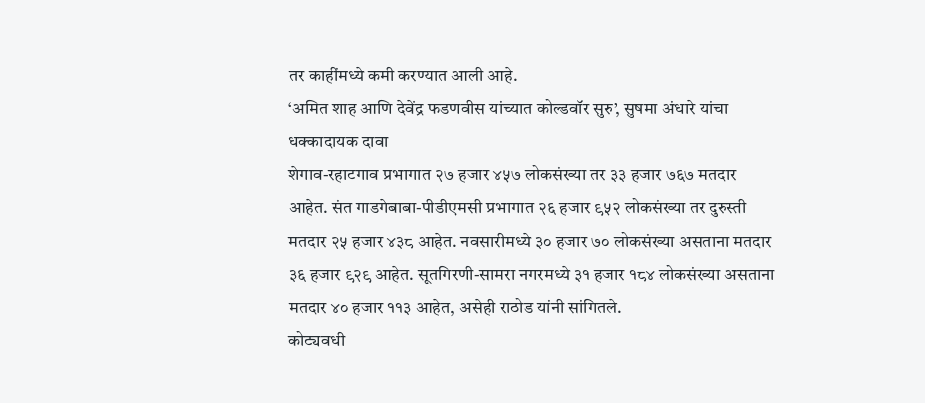तर काहींमध्ये कमी करण्यात आली आहे.
‘अमित शाह आणि देवेंद्र फडणवीस यांच्यात कोल्डवॉर सुरु’, सुषमा अंधारे यांचा धक्कादायक दावा
शेगाव-रहाटगाव प्रभागात २७ हजार ४५७ लोकसंख्या तर ३३ हजार ७६७ मतदार आहेत. संत गाडगेबाबा-पीडीएमसी प्रभागात २६ हजार ९५२ लोकसंख्या तर दुरुस्ती मतदार २५ हजार ४३८ आहेत. नवसारीमध्ये ३० हजार ७० लोकसंख्या असताना मतदार ३६ हजार ९२९ आहेत. सूतगिरणी-सामरा नगरमध्ये ३१ हजार १८४ लोकसंख्या असताना मतदार ४० हजार ११३ आहेत, असेही राठोड यांनी सांगितले.
कोट्यवधी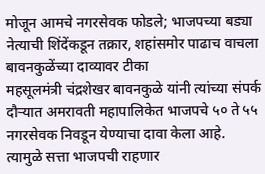मोजून आमचे नगरसेवक फोडले; भाजपच्या बड्या नेत्याची शिंदेंकडून तक्रार, शहांसमोर पाढाच वाचला
बावनकुळेंच्या दाव्यावर टीका
महसूलमंत्री चंद्रशेखर बावनकुळे यांनी त्यांच्या संपर्क दौऱ्यात अमरावती महापालिकेत भाजपचे ५० ते ५५ नगरसेवक निवडून येण्याचा दावा केला आहे. त्यामुळे सत्ता भाजपची राहणार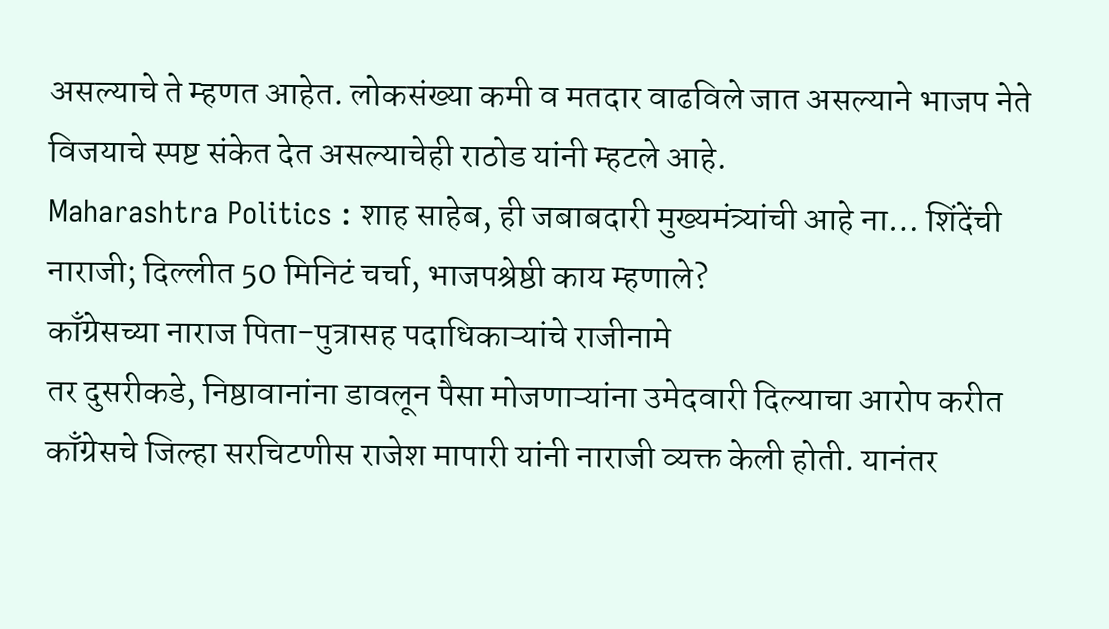असल्याचे ते म्हणत आहेत. लोकसंख्या कमी व मतदार वाढविले जात असल्याने भाजप नेते विजयाचे स्पष्ट संकेत देत असल्याचेही राठोड यांनी म्हटले आहे.
Maharashtra Politics : शाह साहेब, ही जबाबदारी मुख्यमंत्र्यांची आहे ना… शिंदेंची नाराजी; दिल्लीत 50 मिनिटं चर्चा, भाजपश्रेष्ठी काय म्हणाले?
काँग्रेसच्या नाराज पिता-पुत्रासह पदाधिकाऱ्यांचे राजीनामे
तर दुसरीकडे, निष्ठावानांना डावलून पैसा मोजणाऱ्यांना उमेदवारी दिल्याचा आरोप करीत काँग्रेसचे जिल्हा सरचिटणीस राजेश मापारी यांनी नाराजी व्यक्त केली होती. यानंतर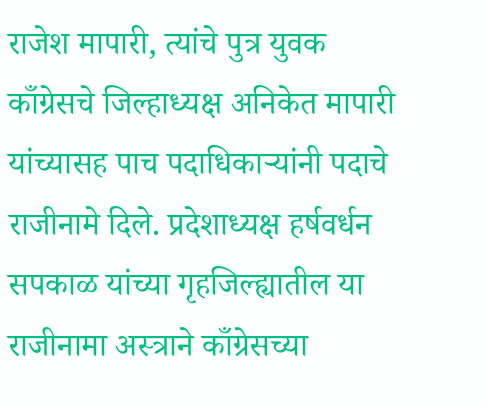राजेश मापारी, त्यांचे पुत्र युवक काँग्रेसचे जिल्हाध्यक्ष अनिकेत मापारी यांच्यासह पाच पदाधिकाऱ्यांनी पदाचे राजीनामे दिले. प्रदेशाध्यक्ष हर्षवर्धन सपकाळ यांच्या गृहजिल्ह्यातील या राजीनामा अस्त्राने काँग्रेसच्या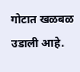गोटात खळबळ उडाली आहे.